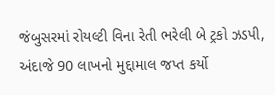જંબુસરમાં રોયલ્ટી વિના રેતી ભરેલી બે ટ્રકો ઝડપી, અંદાજે 90 લાખનો મુદ્દામાલ જપ્ત કર્યો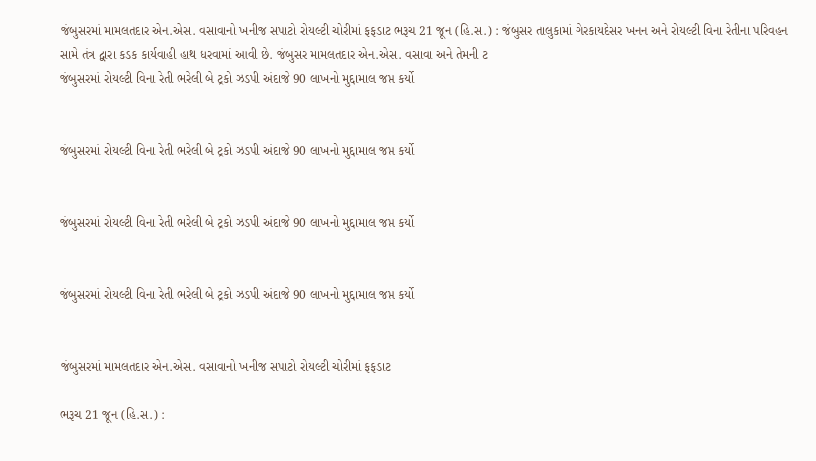જંબુસરમાં મામલતદાર એન.એસ. વસાવાનો ખનીજ સપાટો રોયલ્ટી ચોરીમાં ફફડાટ ભરૂચ 21 જૂન (હિ.સ.) : જંબુસર તાલુકામાં ગેરકાયદેસર ખનન અને રોયલ્ટી વિના રેતીના પરિવહન સામે તંત્ર દ્વારા કડક કાર્યવાહી હાથ ધરવામાં આવી છે. જંબુસર મામલતદાર એન.એસ. વસાવા અને તેમની ટ
જંબુસરમાં રોયલ્ટી વિના રેતી ભરેલી બે ટ્રકો ઝડપી અંદાજે 90 લાખનો મુદ્દામાલ જપ્ત કર્યો


જંબુસરમાં રોયલ્ટી વિના રેતી ભરેલી બે ટ્રકો ઝડપી અંદાજે 90 લાખનો મુદ્દામાલ જપ્ત કર્યો


જંબુસરમાં રોયલ્ટી વિના રેતી ભરેલી બે ટ્રકો ઝડપી અંદાજે 90 લાખનો મુદ્દામાલ જપ્ત કર્યો


જંબુસરમાં રોયલ્ટી વિના રેતી ભરેલી બે ટ્રકો ઝડપી અંદાજે 90 લાખનો મુદ્દામાલ જપ્ત કર્યો


જંબુસરમાં મામલતદાર એન.એસ. વસાવાનો ખનીજ સપાટો રોયલ્ટી ચોરીમાં ફફડાટ

ભરૂચ 21 જૂન (હિ.સ.) :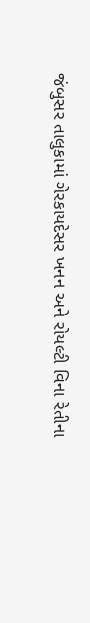જંબુસર તાલુકામાં ગેરકાયદેસર ખનન અને રોયલ્ટી વિના રેતીના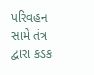પરિવહન સામે તંત્ર દ્વારા કડક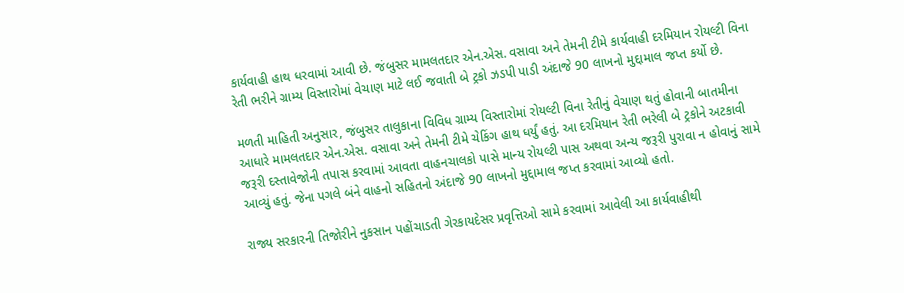કાર્યવાહી હાથ ધરવામાં આવી છે. જંબુસર મામલતદાર એન.એસ. વસાવા અને તેમની ટીમે કાર્યવાહી દરમિયાન રોયલ્ટી વિના રેતી ભરીને ગ્રામ્ય વિસ્તારોમાં વેચાણ માટે લઈ જવાતી બે ટ્રકો ઝડપી પાડી અંદાજે 90 લાખનો મુદ્દામાલ જપ્ત કર્યો છે.

મળતી માહિતી અનુસાર, જંબુસર તાલુકાના વિવિધ ગ્રામ્ય વિસ્તારોમાં રોયલ્ટી વિના રેતીનું વેચાણ થતું હોવાની બાતમીના આધારે મામલતદાર એન.એસ. વસાવા અને તેમની ટીમે ચેકિંગ હાથ ધર્યું હતું. આ દરમિયાન રેતી ભરેલી બે ટ્રકોને અટકાવી જરૂરી દસ્તાવેજોની તપાસ કરવામાં આવતા વાહનચાલકો પાસે માન્ય રોયલ્ટી પાસ અથવા અન્ય જરૂરી પુરાવા ન હોવાનું સામે આવ્યું હતું. જેના પગલે બંને વાહનો સહિતનો અંદાજે 90 લાખનો મુદ્દામાલ જપ્ત કરવામાં આવ્યો હતો.

રાજ્ય સરકારની તિજોરીને નુકસાન પહોંચાડતી ગેરકાયદેસર પ્રવૃત્તિઓ સામે કરવામાં આવેલી આ કાર્યવાહીથી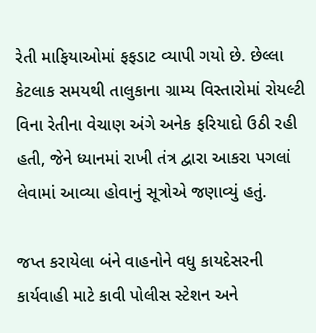રેતી માફિયાઓમાં ફફડાટ વ્યાપી ગયો છે. છેલ્લા કેટલાક સમયથી તાલુકાના ગ્રામ્ય વિસ્તારોમાં રોયલ્ટી વિના રેતીના વેચાણ અંગે અનેક ફરિયાદો ઉઠી રહી હતી, જેને ધ્યાનમાં રાખી તંત્ર દ્વારા આકરા પગલાં લેવામાં આવ્યા હોવાનું સૂત્રોએ જણાવ્યું હતું.

જપ્ત કરાયેલા બંને વાહનોને વધુ કાયદેસરની કાર્યવાહી માટે કાવી પોલીસ સ્ટેશન અને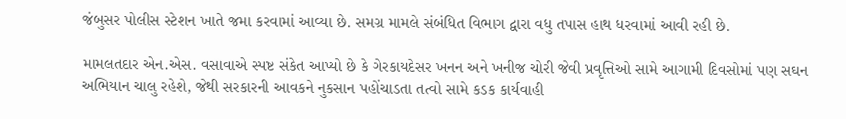જંબુસર પોલીસ સ્ટેશન ખાતે જમા કરવામાં આવ્યા છે. સમગ્ર મામલે સંબંધિત વિભાગ દ્વારા વધુ તપાસ હાથ ધરવામાં આવી રહી છે.

મામલતદાર એન.એસ. વસાવાએ સ્પષ્ટ સંકેત આપ્યો છે કે ગેરકાયદેસર ખનન અને ખનીજ ચોરી જેવી પ્રવૃત્તિઓ સામે આગામી દિવસોમાં પણ સઘન અભિયાન ચાલુ રહેશે, જેથી સરકારની આવકને નુકસાન પહોંચાડતા તત્વો સામે કડક કાર્યવાહી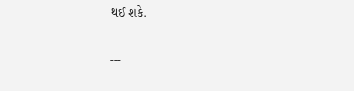થઈ શકે.

---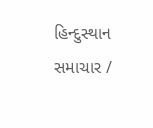હિન્દુસ્થાન સમાચાર /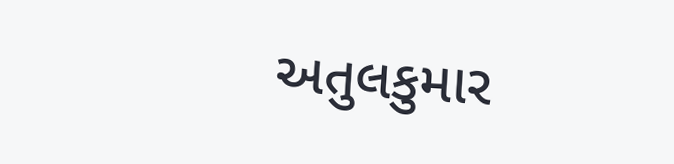અતુલકુમાર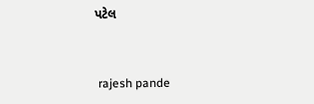પટેલ


 rajesh pande